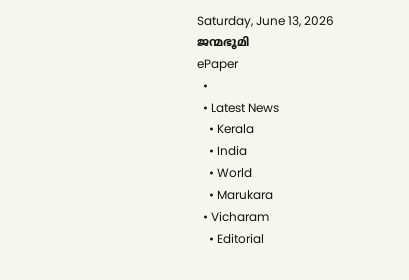Saturday, June 13, 2026
ജന്മഭൂമി
ePaper
  •
  • Latest News
    • Kerala
    • India
    • World
    • Marukara
  • Vicharam
    • Editorial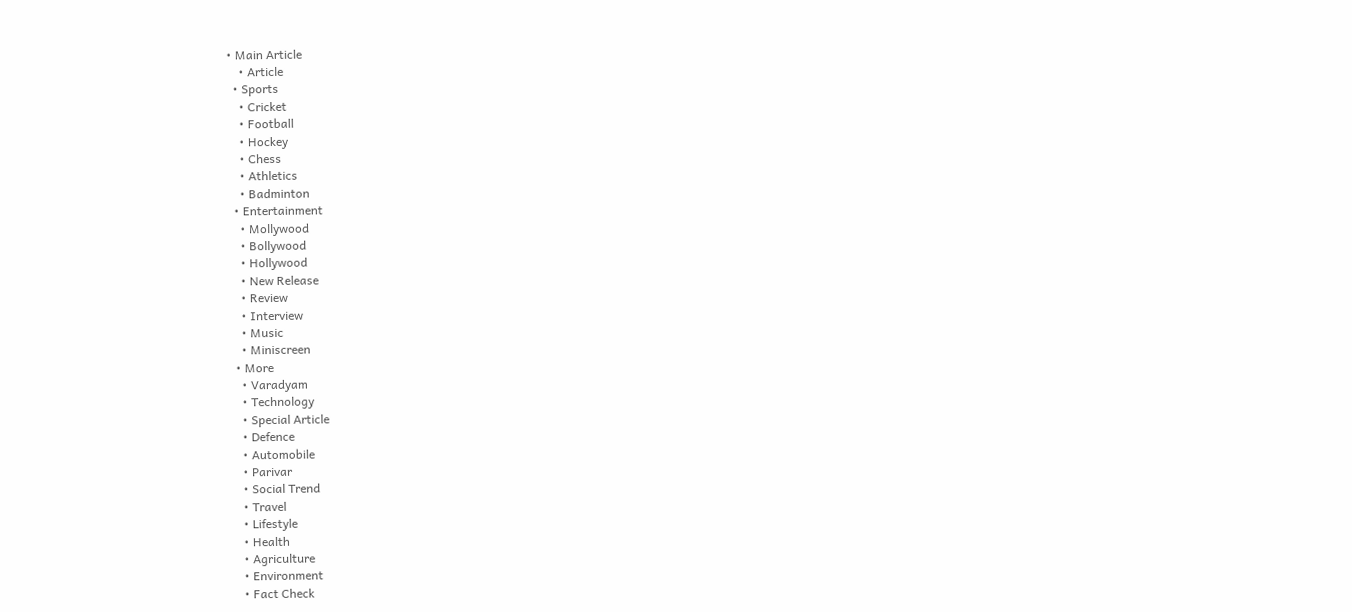• Main Article
    • Article
  • Sports
    • Cricket
    • Football
    • Hockey
    • Chess
    • Athletics
    • Badminton
  • Entertainment
    • Mollywood
    • Bollywood
    • Hollywood
    • New Release
    • Review
    • Interview
    • Music
    • Miniscreen
  • More
    • Varadyam
    • Technology
    • Special Article
    • Defence
    • Automobile
    • Parivar
    • Social Trend
    • Travel
    • Lifestyle
    • Health
    • Agriculture
    • Environment
    • Fact Check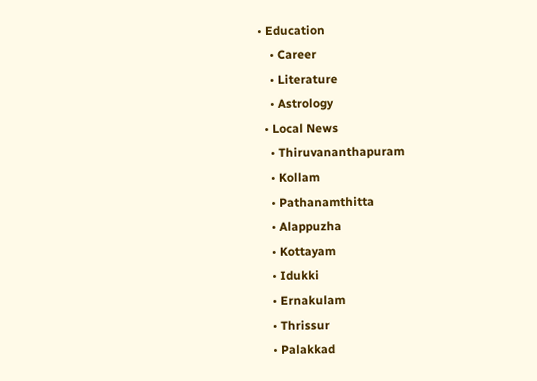• Education
    • Career
    • Literature
    • Astrology
  • Local News
    • Thiruvananthapuram
    • Kollam
    • Pathanamthitta
    • Alappuzha
    • Kottayam
    • Idukki
    • Ernakulam
    • Thrissur
    • Palakkad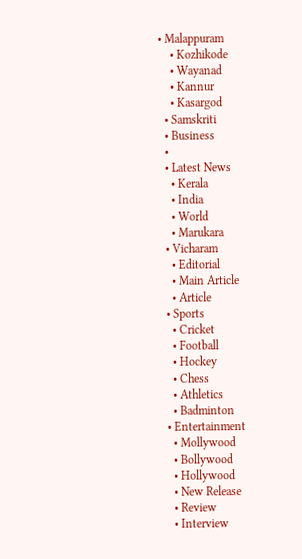• Malappuram
    • Kozhikode
    • Wayanad
    • Kannur
    • Kasargod
  • Samskriti
  • Business
  •
  • Latest News
    • Kerala
    • India
    • World
    • Marukara
  • Vicharam
    • Editorial
    • Main Article
    • Article
  • Sports
    • Cricket
    • Football
    • Hockey
    • Chess
    • Athletics
    • Badminton
  • Entertainment
    • Mollywood
    • Bollywood
    • Hollywood
    • New Release
    • Review
    • Interview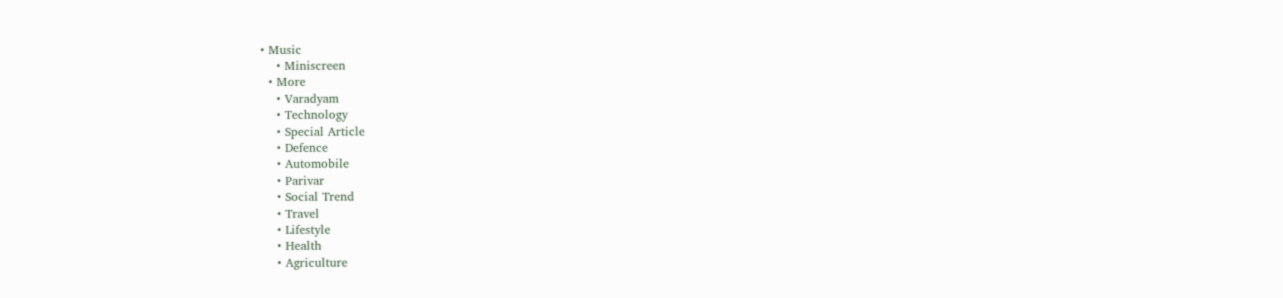• Music
    • Miniscreen
  • More
    • Varadyam
    • Technology
    • Special Article
    • Defence
    • Automobile
    • Parivar
    • Social Trend
    • Travel
    • Lifestyle
    • Health
    • Agriculture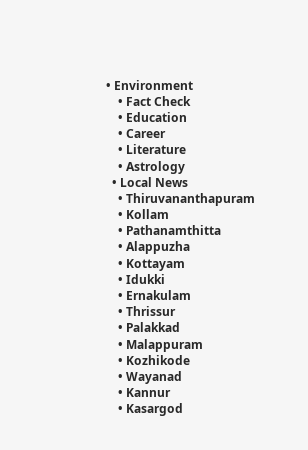• Environment
    • Fact Check
    • Education
    • Career
    • Literature
    • Astrology
  • Local News
    • Thiruvananthapuram
    • Kollam
    • Pathanamthitta
    • Alappuzha
    • Kottayam
    • Idukki
    • Ernakulam
    • Thrissur
    • Palakkad
    • Malappuram
    • Kozhikode
    • Wayanad
    • Kannur
    • Kasargod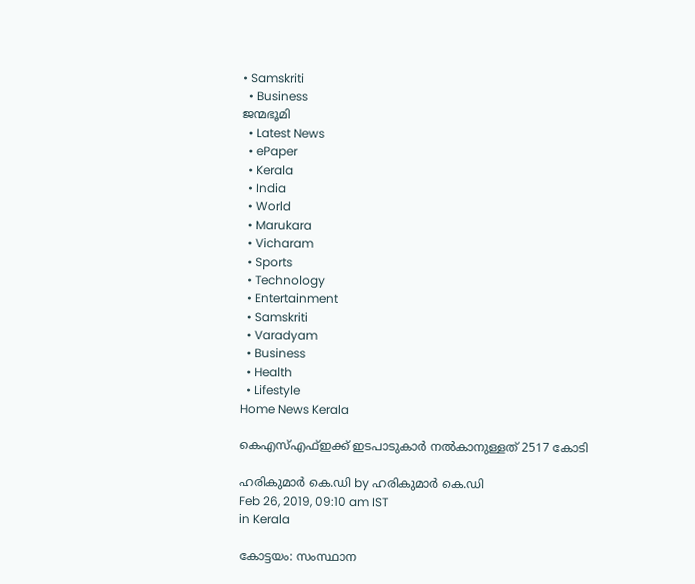• Samskriti
  • Business
ജന്മഭൂമി
  • Latest News
  • ePaper
  • Kerala
  • India
  • World
  • Marukara
  • Vicharam
  • Sports
  • Technology
  • Entertainment
  • Samskriti
  • Varadyam
  • Business
  • Health
  • Lifestyle
Home News Kerala

കെഎസ്എഫ്ഇക്ക് ഇടപാടുകാര്‍ നല്‍കാനുള്ളത് 2517 കോടി

ഹരികുമാര്‍ കെ.ഡി by ഹരികുമാര്‍ കെ.ഡി
Feb 26, 2019, 09:10 am IST
in Kerala

കോട്ടയം: സംസ്ഥാന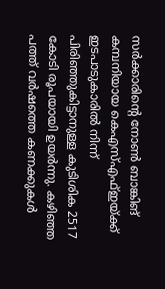സര്‍ക്കാരിന്റെ നോണ്‍ ബാങ്കിങ് കമ്പനിയായ കെഎസ്എഫ്ഇയ്‌ക്ക് ഇടപാടുകാരില്‍ നിന്ന് പിരിഞ്ഞുകിട്ടാനുള്ള കുടിശിക 2517 കോടി രൂപയായി ഉയര്‍ന്നു. കഴിഞ്ഞ പത്ത് വര്‍ഷത്തെ കണക്കുകള്‍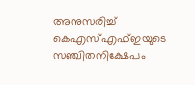അനുസരിച്ച് കെഎസ്എഫ്ഇയുടെ സഞ്ചിതനിക്ഷേപം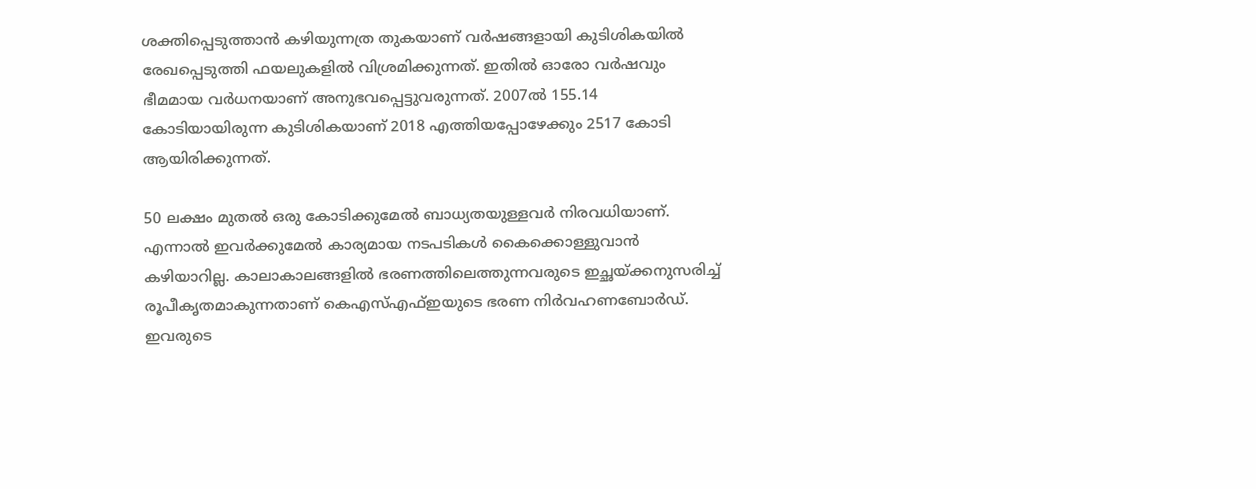ശക്തിപ്പെടുത്താന്‍ കഴിയുന്നത്ര തുകയാണ് വര്‍ഷങ്ങളായി കുടിശികയില്‍ രേഖപ്പെടുത്തി ഫയലുകളില്‍ വിശ്രമിക്കുന്നത്. ഇതില്‍ ഓരോ വര്‍ഷവും ഭീമമായ വര്‍ധനയാണ് അനുഭവപ്പെട്ടുവരുന്നത്. 2007ല്‍ 155.14 കോടിയായിരുന്ന കുടിശികയാണ് 2018 എത്തിയപ്പോഴേക്കും 2517 കോടി ആയിരിക്കുന്നത്.

50 ലക്ഷം മുതല്‍ ഒരു കോടിക്കുമേല്‍ ബാധ്യതയുള്ളവര്‍ നിരവധിയാണ്. എന്നാല്‍ ഇവര്‍ക്കുമേല്‍ കാര്യമായ നടപടികള്‍ കൈക്കൊള്ളുവാന്‍ കഴിയാറില്ല. കാലാകാലങ്ങളില്‍ ഭരണത്തിലെത്തുന്നവരുടെ ഇച്ഛയ്‌ക്കനുസരിച്ച് രൂപീകൃതമാകുന്നതാണ് കെഎസ്എഫ്ഇയുടെ ഭരണ നിര്‍വഹണബോര്‍ഡ്. ഇവരുടെ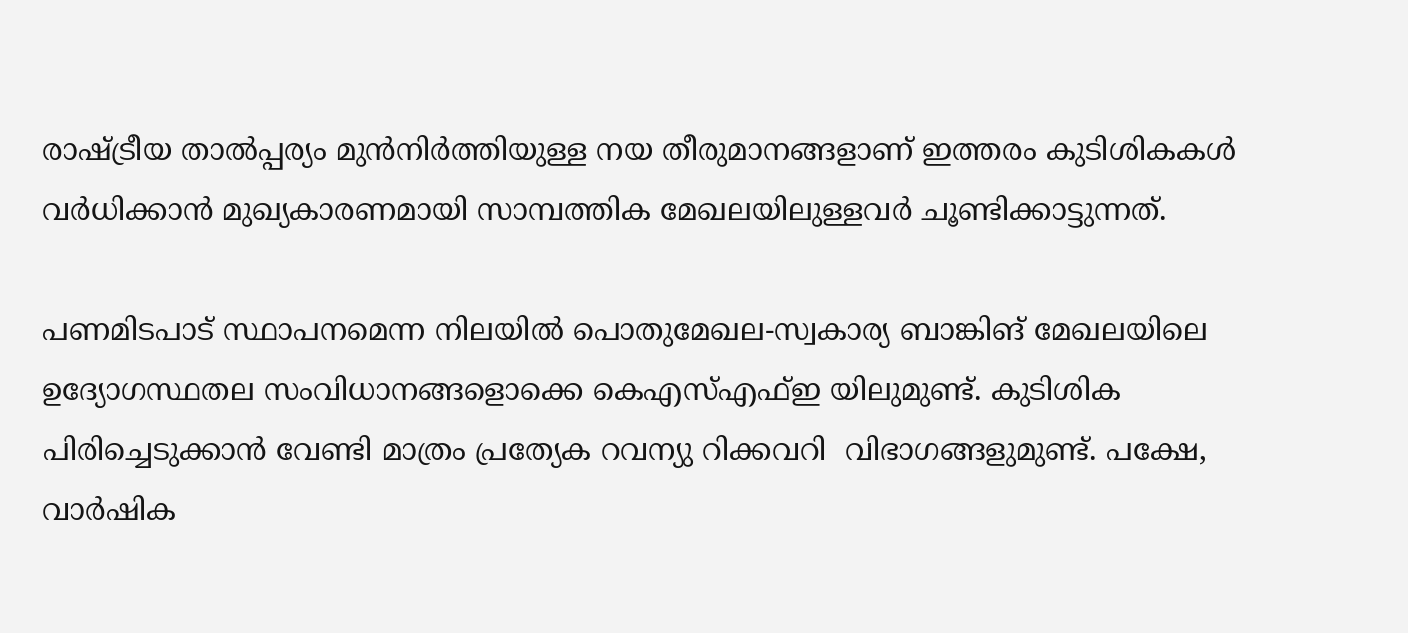രാഷ്‌ട്രീയ താല്‍പ്പര്യം മുന്‍നിര്‍ത്തിയുള്ള നയ തീരുമാനങ്ങളാണ് ഇത്തരം കുടിശികകള്‍ വര്‍ധിക്കാന്‍ മുഖ്യകാരണമായി സാമ്പത്തിക മേഖലയിലുള്ളവര്‍ ചൂണ്ടിക്കാട്ടുന്നത്.

പണമിടപാട് സ്ഥാപനമെന്ന നിലയില്‍ പൊതുമേഖല-സ്വകാര്യ ബാങ്കിങ് മേഖലയിലെ ഉദ്യോഗസ്ഥതല സംവിധാനങ്ങളൊക്കെ കെഎസ്എഫ്ഇ യിലുമുണ്ട്. കുടിശിക പിരിച്ചെടുക്കാന്‍ വേണ്ടി മാത്രം പ്രത്യേക റവന്യു റിക്കവറി  വിഭാഗങ്ങളുമുണ്ട്. പക്ഷേ, വാര്‍ഷിക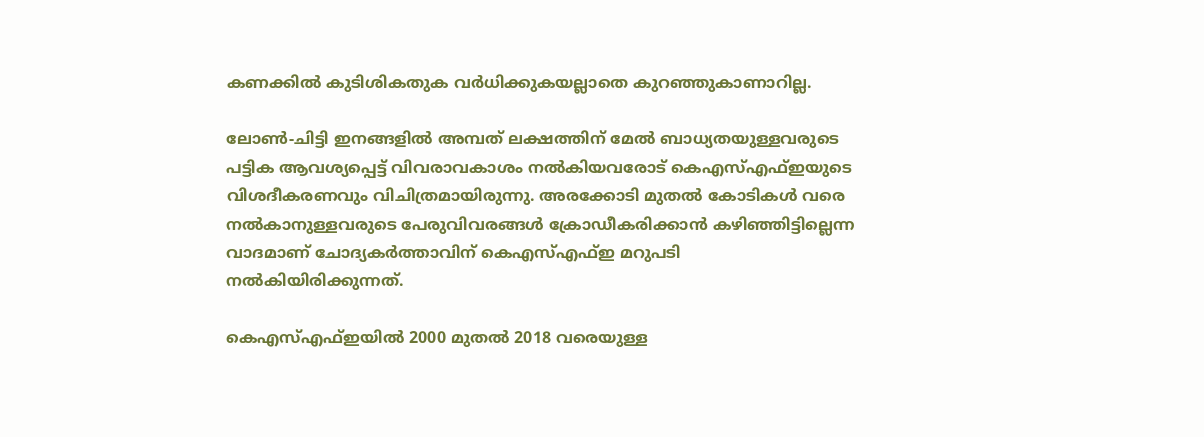കണക്കില്‍ കുടിശികതുക വര്‍ധിക്കുകയല്ലാതെ കുറഞ്ഞുകാണാറില്ല.

ലോണ്‍-ചിട്ടി ഇനങ്ങളില്‍ അമ്പത് ലക്ഷത്തിന് മേല്‍ ബാധ്യതയുള്ളവരുടെ പട്ടിക ആവശ്യപ്പെട്ട് വിവരാവകാശം നല്‍കിയവരോട് കെഎസ്എഫ്ഇയുടെ വിശദീകരണവും വിചിത്രമായിരുന്നു. അരക്കോടി മുതല്‍ കോടികള്‍ വരെ നല്‍കാനുള്ളവരുടെ പേരുവിവരങ്ങള്‍ ക്രോഡീകരിക്കാന്‍ കഴിഞ്ഞിട്ടില്ലെന്ന വാദമാണ് ചോദ്യകര്‍ത്താവിന് കെഎസ്എഫ്ഇ മറുപടി നല്‍കിയിരിക്കുന്നത്.

കെഎസ്എഫ്ഇയില്‍ 2000 മുതല്‍ 2018 വരെയുള്ള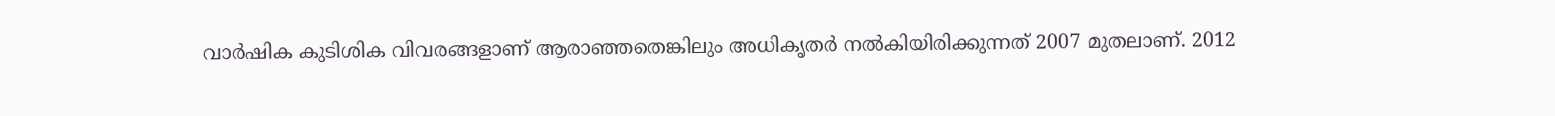വാര്‍ഷിക കുടിശിക വിവരങ്ങളാണ് ആരാഞ്ഞതെങ്കിലും അധികൃതര്‍ നല്‍കിയിരിക്കുന്നത് 2007 മുതലാണ്. 2012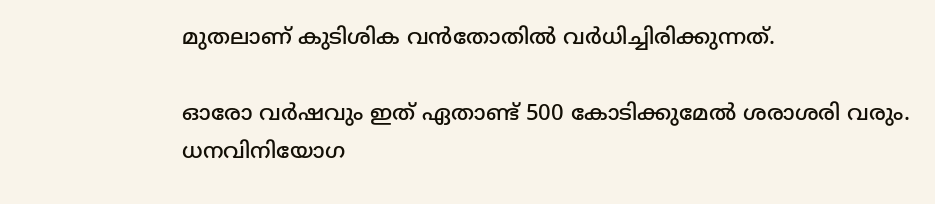മുതലാണ് കുടിശിക വന്‍തോതില്‍ വര്‍ധിച്ചിരിക്കുന്നത്.

ഓരോ വര്‍ഷവും ഇത് ഏതാണ്ട് 500 കോടിക്കുമേല്‍ ശരാശരി വരും. ധനവിനിയോഗ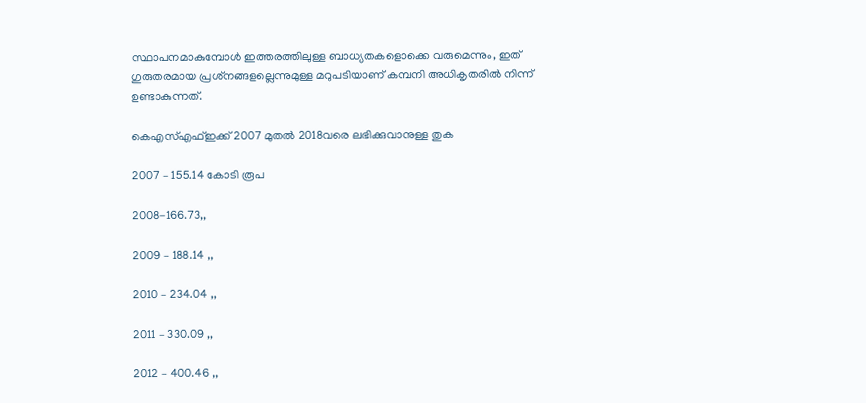സ്ഥാപനമാകുമ്പോള്‍ ഇത്തരത്തിലുള്ള ബാധ്യതകളൊക്കെ വരുമെന്നും, ഇത് ഗുരുതരമായ പ്രശ്‌നങ്ങളല്ലെന്നുമുള്ള മറുപടിയാണ് കമ്പനി അധികൃതരില്‍ നിന്ന് ഉണ്ടാകുന്നത്.

കെഎസ്എഫ്ഇക്ക് 2007 മുതല്‍ 2018വരെ ലഭിക്കുവാനുള്ള തുക

2007 – 155.14 കോടി രൂപ

2008-166.73,,

2009 – 188.14 ,,

2010 – 234.04 ,,

2011 – 330.09 ,,

2012 – 400.46 ,,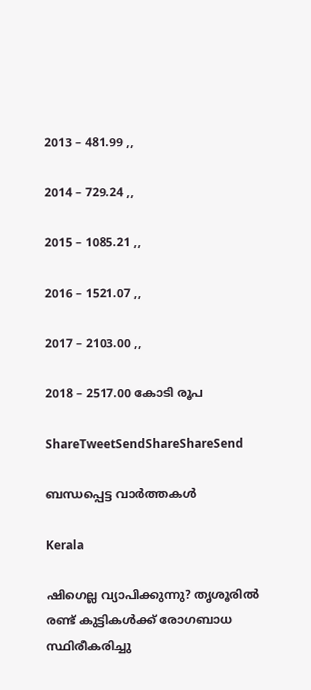2013 – 481.99 ,,

2014 – 729.24 ,,

2015 – 1085.21 ,,

2016 – 1521.07 ,,

2017 – 2103.00 ,,

2018 – 2517.00 കോടി രൂപ

ShareTweetSendShareShareSend

ബന്ധപ്പെട്ട വാര്‍ത്തകള്‍

Kerala

ഷിഗെല്ല വ്യാപിക്കുന്നു? തൃശൂരിൽ രണ്ട് കുട്ടികള്‍ക്ക് രോഗബാധ സ്ഥിരീകരിച്ചു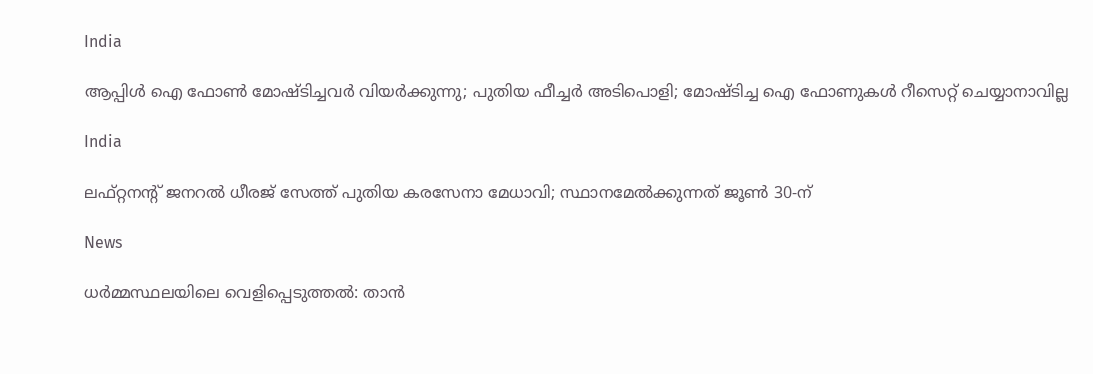India

ആപ്പിള്‍ ഐ ഫോണ്‍ മോഷ്ടിച്ചവര്‍ വിയര്‍ക്കുന്നു; പുതിയ ഫീച്ചര്‍ അടിപൊളി; മോഷ്ടിച്ച ഐ ഫോണുകള്‍ റീസെറ്റ് ചെയ്യാനാവില്ല

India

ലഫ്റ്റനന്റ് ജനറൽ ധീരജ് സേത്ത് പുതിയ കരസേനാ മേധാവി; സ്ഥാനമേൽക്കുന്നത് ജൂൺ 30-ന്

News

ധർമ്മസ്ഥലയിലെ വെളിപ്പെടുത്തൽ: താൻ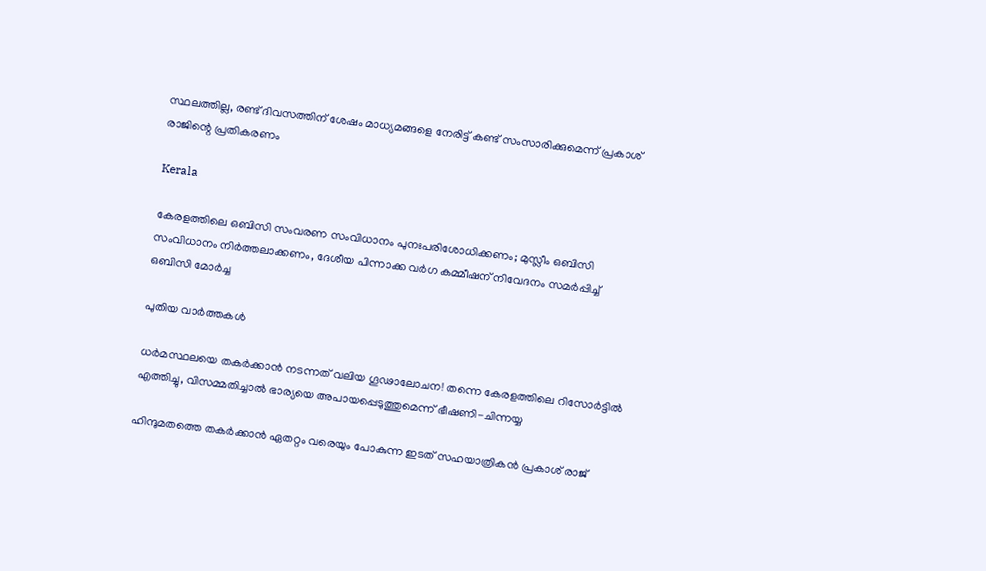സ്ഥലത്തില്ല, രണ്ട് ദിവസത്തിന് ശേഷം മാധ്യമങ്ങളെ നേരിട്ട് കണ്ട് സംസാരിക്കുമെന്ന് പ്രകാശ് രാജിന്റെ പ്രതികരണം

Kerala

കേരളത്തിലെ ഒബിസി സംവരണ സംവിധാനം പുനഃപരിശോധിക്കണം; മുസ്ലീം ഒബിസി സംവിധാനം നിർത്തലാക്കണം, ദേശീയ പിന്നാക്ക വർഗ കമ്മീഷന് നിവേദനം സമർപ്പിച്ച് ഒബിസി മോർച്ച

പുതിയ വാര്‍ത്തകള്‍

ധർമസ്ഥലയെ തകർക്കാൻ നടന്നത് വലിയ ഗൂഢാലോചന! തന്നെ കേരളത്തിലെ റിസോർട്ടിൽ എത്തിച്ചു, വിസമ്മതിച്ചാൽ ഭാര്യയെ അപായപ്പെടുത്തുമെന്ന് ഭീഷണി-ചിന്നയ്യ

ഹിന്ദുമതത്തെ തകർക്കാൻ ഏതറ്റം വരെയും പോകുന്ന ഇടത് സഹയാത്രികൻ പ്രകാശ് രാജ്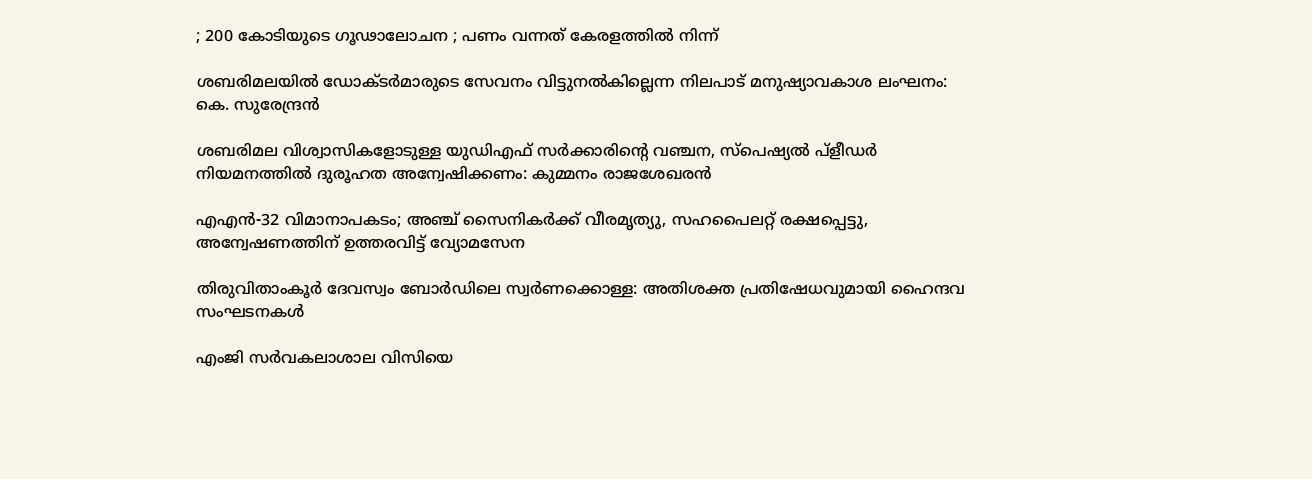; 200 കോടിയുടെ ഗൂഢാലോചന ; പണം വന്നത് കേരളത്തിൽ നിന്ന്

ശബരിമലയിൽ ഡോക്ടർമാരുടെ സേവനം വിട്ടുനൽകില്ലെന്ന നിലപാട് മനുഷ്യാവകാശ ലംഘനം: കെ. സുരേന്ദ്രൻ

ശബരിമല വിശ്വാസികളോടുള്ള യുഡിഎഫ് സർക്കാരിന്റെ വഞ്ചന, സ്പെഷ്യൽ പ്ളീഡർ നിയമനത്തിൽ ദുരൂഹത അന്വേഷിക്കണം: കുമ്മനം രാജശേഖരൻ

എഎൻ-32 വിമാനാപകടം; അഞ്ച് സൈനികർക്ക് വീരമൃത്യു, സഹപൈലറ്റ് രക്ഷപ്പെട്ടു, അന്വേഷണത്തിന് ഉത്തരവിട്ട് വ്യോമസേന

തിരുവിതാംകൂര്‍ ദേവസ്വം ബോര്‍ഡിലെ സ്വര്‍ണക്കൊള്ള: അതിശക്ത പ്രതിഷേധവുമായി ഹൈന്ദവ സംഘടനകള്‍

എംജി സർവകലാശാല വിസിയെ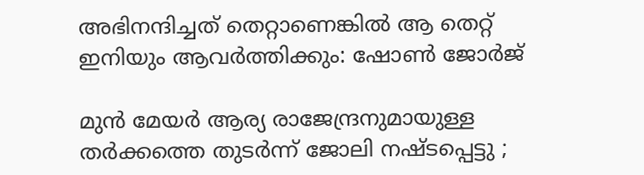അഭിനന്ദിച്ചത് തെറ്റാണെങ്കിൽ ആ തെറ്റ് ഇനിയും ആവർത്തിക്കും: ഷോൺ ജോർജ്

മുൻ മേയർ ആര്യ രാജേന്ദ്രനുമായുള്ള തർക്കത്തെ തുടർന്ന് ജോലി നഷ്ടപ്പെട്ടു ;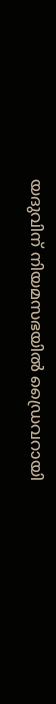യദുവിന് നിയമസഭയിൽ ഡ്രൈവറായി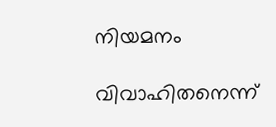നിയമനം

വിവാഹിതനെന്ന്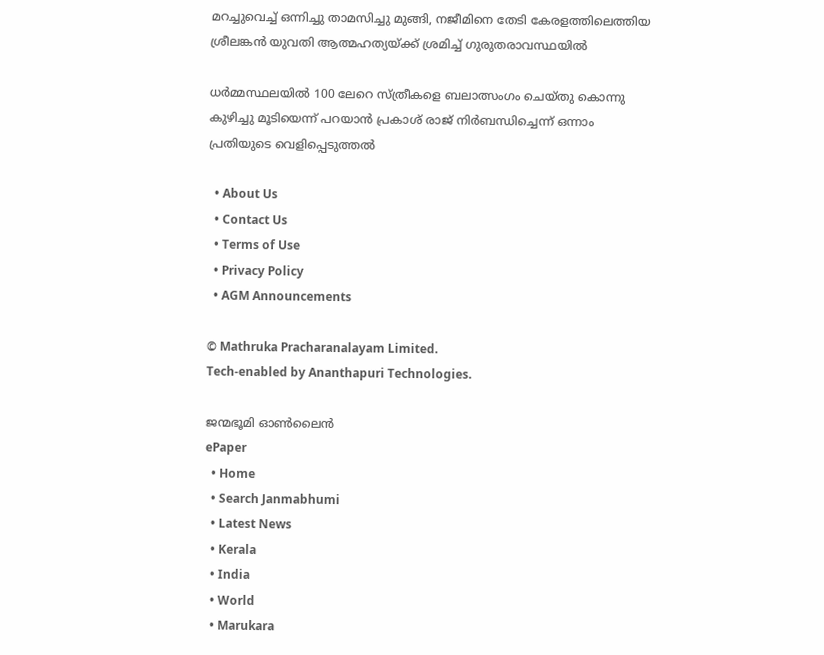മറച്ചുവെച്ച് ഒന്നിച്ചു താമസിച്ചു മുങ്ങി, നജീമിനെ തേടി കേരളത്തിലെത്തിയ ശ്രീലങ്കൻ യുവതി ആത്മഹത്യയ്‌ക്ക് ശ്രമിച്ച് ഗുരുതരാവസ്ഥയിൽ

ധർമ്മസ്ഥലയിൽ 100 ലേറെ സ്ത്രീകളെ ബലാത്സംഗം ചെയ്തു കൊന്നു കുഴിച്ചു മൂടിയെന്ന് പറയാൻ പ്രകാശ് രാജ് നിർബന്ധിച്ചെന്ന് ഒന്നാം പ്രതിയുടെ വെളിപ്പെടുത്തൽ

  • About Us
  • Contact Us
  • Terms of Use
  • Privacy Policy
  • AGM Announcements

© Mathruka Pracharanalayam Limited.
Tech-enabled by Ananthapuri Technologies.

ജന്മഭൂമി ഓണ്‍ലൈന്‍
ePaper
  • Home
  • Search Janmabhumi
  • Latest News
  • Kerala
  • India
  • World
  • Marukara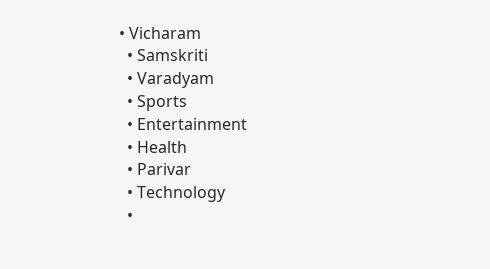• Vicharam
  • Samskriti
  • Varadyam
  • Sports
  • Entertainment
  • Health
  • Parivar
  • Technology
  •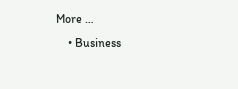More …
    • Business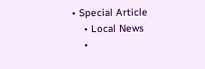• Special Article
    • Local News
    •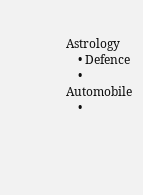Astrology
    • Defence
    • Automobile
    •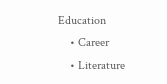Education
    • Career
    • Literature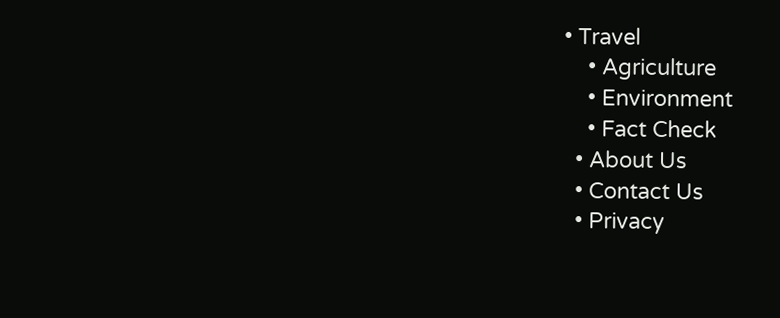• Travel
    • Agriculture
    • Environment
    • Fact Check
  • About Us
  • Contact Us
  • Privacy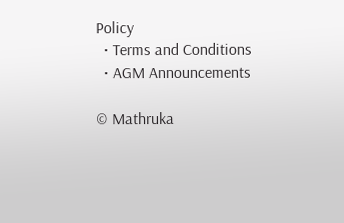Policy
  • Terms and Conditions
  • AGM Announcements

© Mathruka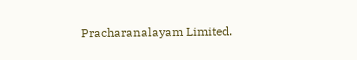Pracharanalayam Limited.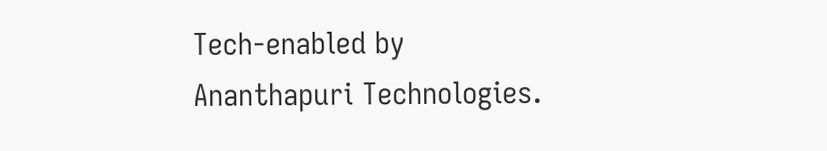Tech-enabled by Ananthapuri Technologies.